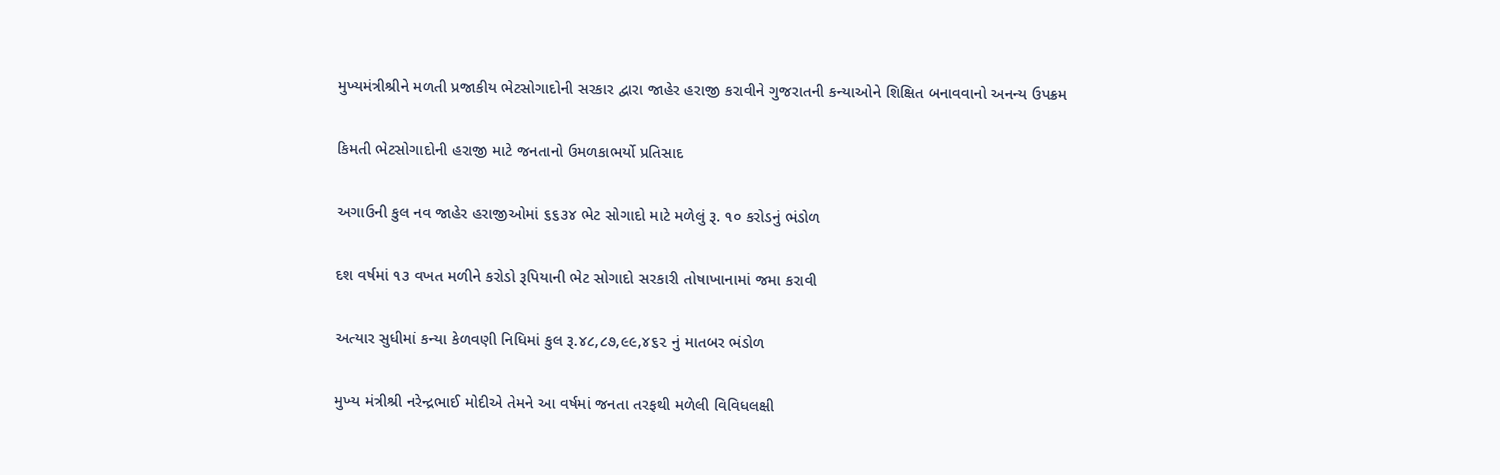મુખ્યમંત્રીશ્રીને મળતી પ્રજાકીય ભેટસોગાદોની સરકાર દ્વારા જાહેર હરાજી કરાવીને ગુજરાતની કન્યાઓને શિક્ષિત બનાવવાનો અનન્ય ઉપક્રમ

કિમતી ભેટસોગાદોની હરાજી માટે જનતાનો ઉમળકાભર્યો પ્રતિસાદ

અગાઉની કુલ નવ જાહેર હરાજીઓમાં ૬૬૩૪ ભેટ સોગાદો માટે મળેલું રૂ. ૧૦ કરોડનું ભંડોળ

દશ વર્ષમાં ૧૩ વખત મળીને કરોડો રૂપિયાની ભેટ સોગાદો સરકારી તોષાખાનામાં જમા કરાવી

અત્યાર સુધીમાં કન્યા કેળવણી નિધિમાં કુલ રૂ.૪૮,૮૭,૯૯,૪૬૨ નું માતબર ભંડોળ

મુખ્‍ય મંત્રીશ્રી નરેન્‍દ્રભાઈ મોદીએ તેમને આ વર્ષમાં જનતા તરફથી મળેલી વિવિધલક્ષી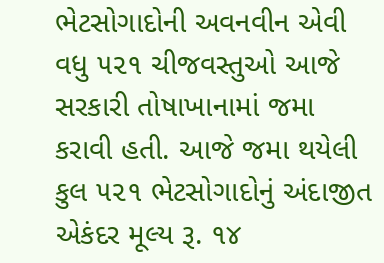ભેટસોગાદોની અવનવીન એવી વધુ ૫૨૧ ચીજવસ્‍તુઓ આજે સરકારી તોષાખાનામાં જમા કરાવી હતી. આજે જમા થયેલી કુલ ૫૨૧ ભેટસોગાદોનું અંદાજીત એકંદર મૂલ્‍ય રૂ. ૧૪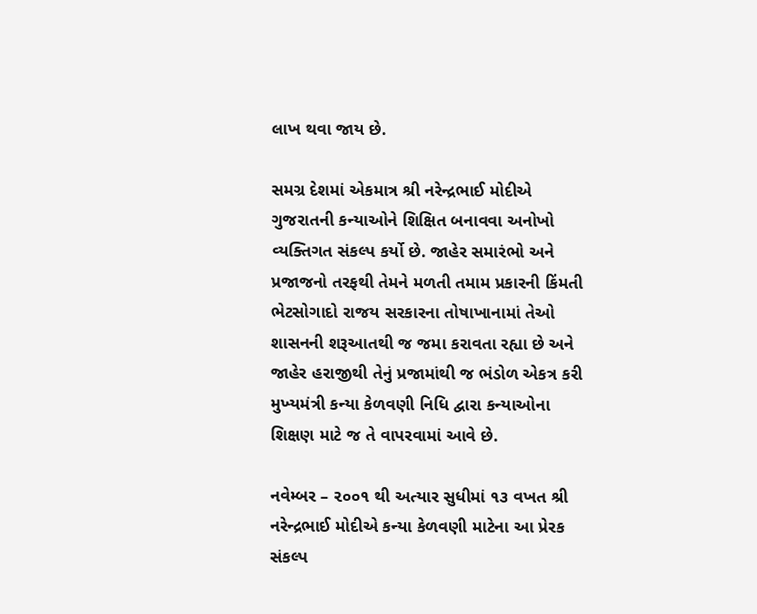લાખ થવા જાય છે.

સમગ્ર દેશમાં એકમાત્ર શ્રી નરેન્‍દ્રભાઈ મોદીએ ગુજરાતની કન્‍યાઓને શિક્ષિત બનાવવા અનોખો વ્‍યક્તિગત સંકલ્‍પ કર્યો છે. જાહેર સમારંભો અને પ્રજાજનો તરફથી તેમને મળતી તમામ પ્રકારની કિંમતી ભેટસોગાદો રાજય સરકારના તોષાખાનામાં તેઓ શાસનની શરૂઆતથી જ જમા કરાવતા રહ્યા છે અને જાહેર હરાજીથી તેનું પ્રજામાંથી જ ભંડોળ એકત્ર કરી મુખ્‍યમંત્રી કન્‍યા કેળવણી નિધિ દ્વારા કન્‍યાઓના શિક્ષણ માટે જ તે વાપરવામાં આવે છે.

નવેમ્‍બર – ૨૦૦૧ થી અત્‍યાર સુધીમાં ૧૩ વખત શ્રી નરેન્‍દ્રભાઈ મોદીએ કન્‍યા કેળવણી માટેના આ પ્રેરક સંકલ્‍પ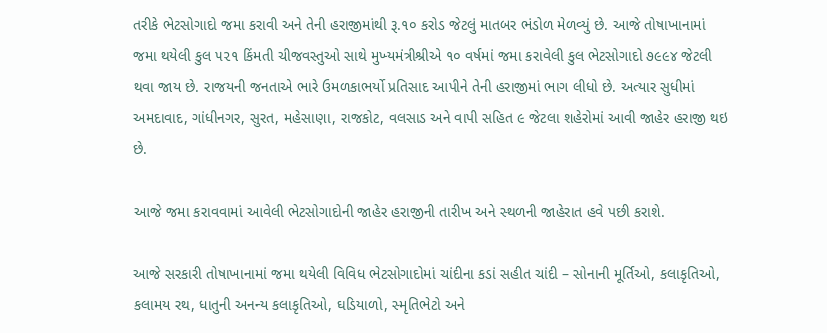તરીકે ભેટસોગાદો જમા કરાવી અને તેની હરાજીમાંથી રૂ.૧૦ કરોડ જેટલું માતબર ભંડોળ મેળવ્યું છે. આજે તોષાખાનામાં જમા થયેલી કુલ ૫૨૧ કિંમતી ચીજવસ્‍તુઓ સાથે મુખ્‍યમંત્રીશ્રીએ ૧૦ વર્ષમાં જમા કરાવેલી કુલ ભેટસોગાદો ૭૯૯૪ જેટલી થવા જાય છે. રાજયની જનતાએ ભારે ઉમળકાભર્યો પ્રતિસાદ આપીને તેની હરાજીમાં ભાગ લીધો છે. અત્‍યાર સુધીમાં અમદાવાદ, ગાંધીનગર, સુરત, મહેસાણા, રાજકોટ, વલસાડ અને વાપી સહિત ૯ જેટલા શહેરોમાં આવી જાહેર હરાજી થઇ છે.

આજે જમા કરાવવામાં આવેલી ભેટસોગાદોની જાહેર હરાજીની તારીખ અને સ્‍થળની જાહેરાત હવે પછી કરાશે.

આજે સરકારી તોષાખાનામાં જમા થયેલી વિવિધ ભેટસોગાદોમાં ચાંદીના કડાં સહીત ચાંદી – સોનાની મૂર્તિઓ, કલાકૃતિઓ, કલામય રથ, ધાતુની અનન્‍ય કલાકૃતિઓ, ઘડિયાળો, સ્‍મૃતિભેટો અને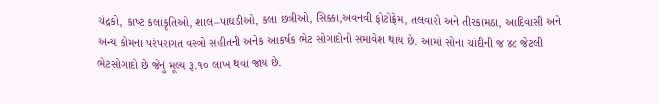ચંદ્રકો, કાષ્‍ટ કલાકૃતિઓ, શાલ–પાઘડીઓ, કલા છત્રીઓ, સિક્કા,અવનવી ફોટોફ્રેમ, તલવારો અને તીરકામઠા, આદિવાસી અને અન્‍ય કોમના પરંપરાગત વસ્‍ત્રો સહીતની અનેક આકર્ષક ભેટ સોગાદોનો સમાવેશ થાય છે. આમાં સોના ચાંદીની જ ૪૮ જેટલી ભેટસોગાદો છે જેનું મૂલ્‍ય રૂ.૧૦ લાખ થવા જાય છે.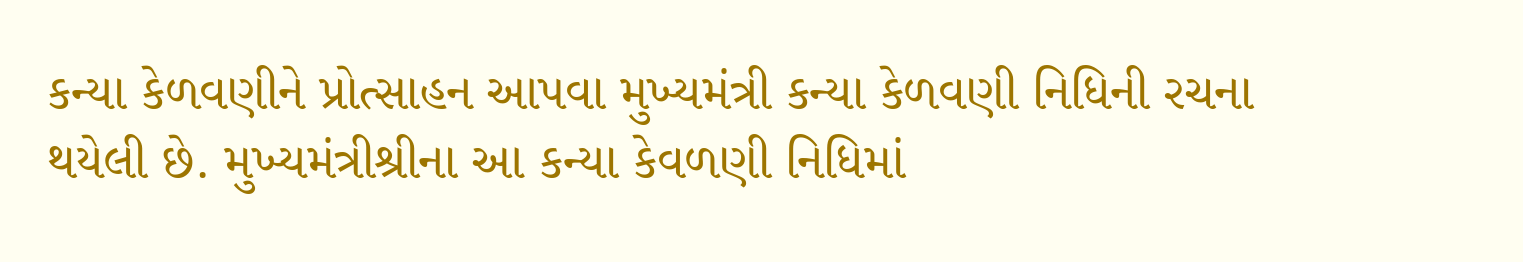કન્‍યા કેળવણીને પ્રોત્‍સાહન આપવા મુખ્‍યમંત્રી કન્‍યા કેળવણી નિધિની રચના થયેલી છે. મુખ્‍યમંત્રીશ્રીના આ કન્‍યા કેવળણી નિધિમાં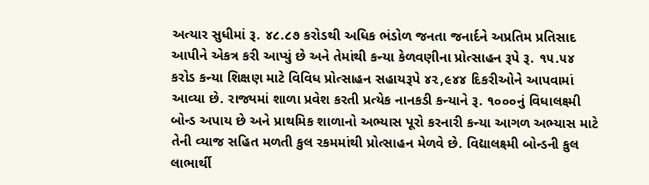અત્‍યાર સુધીમાં રૂ. ૪૮.૮૭ કરોડથી અધિક ભંડોળ જનતા જનાર્દને અપ્રતિમ પ્રતિસાદ આપીને એકત્ર કરી આપ્‍યું છે અને તેમાંથી કન્‍યા કેળવણીના પ્રોત્‍સાહન રૂપે રૂ. ૧૫.૫૪ કરોડ કન્‍યા શિક્ષણ માટે વિવિધ પ્રોત્‍સાહન સહાયરૂપે ૪૨,૯૪૪ દિકરીઓને આપવામાં આવ્‍યા છે. રાજ્યમાં શાળા પ્રવેશ કરતી પ્રત્‍યેક નાનકડી કન્‍યાને રૂ. ૧૦૦૦નું વિધાલક્ષ્‍મી બોન્‍ડ અપાય છે અને પ્રાથમિક શાળાનો અભ્‍યાસ પૂરો કરનારી કન્‍યા આગળ અભ્‍યાસ માટે તેની વ્‍યાજ સહિત મળતી કુલ રકમમાંથી પ્રોત્‍સાહન મેળવે છે. વિદ્યાલક્ષ્‍મી બોન્‍ડની કુલ લાભાર્થી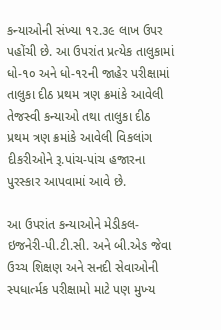કન્‍યાઓની સંખ્‍યા ૧૨.૩૯ લાખ ઉપર પહોંચી છે. આ ઉપરાંત પ્રત્‍યેક તાલુકામાં ધો-૧૦ અને ધો-૧૨ની જાહેર પરીક્ષામાં તાલુકા દીઠ પ્રથમ ત્રણ ક્રમાંકે આવેલી તેજસ્‍વી કન્‍યાઓ તથા તાલુકા દીઠ પ્રથમ ત્રણ ક્રમાંકે આવેલી વિકલાંગ દીકરીઓને રૂ.પાંચ-પાંચ હજારના પુરસ્‍કાર આપવામાં આવે છે.

આ ઉપરાંત કન્‍યાઓને મેડીકલ-ઇજનેરી-પી.ટી.સી. અને બી.એઙ જેવા ઉચ્‍ચ શિક્ષણ અને સનદી સેવાઓની સ્‍પધાર્ત્મક પરીક્ષામો માટે પણ મુખ્‍ય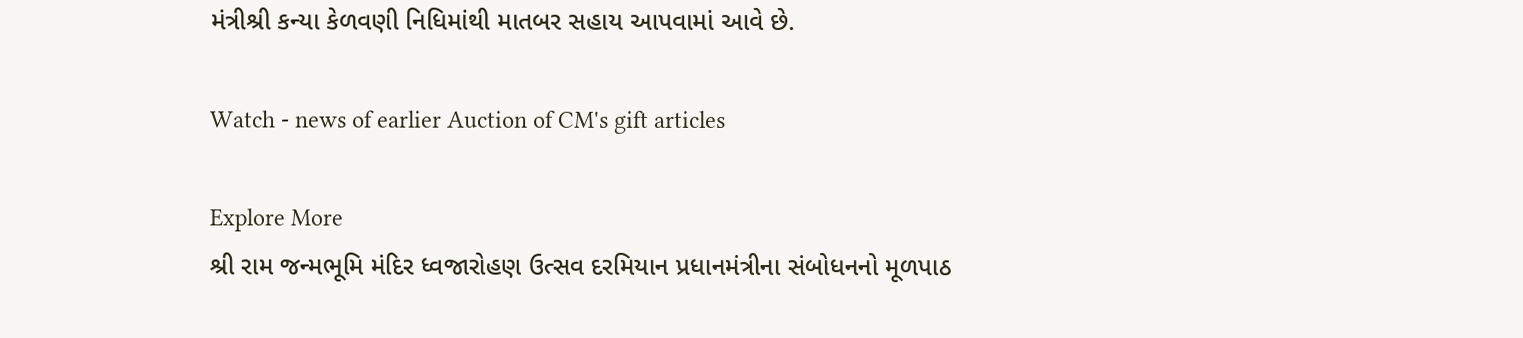મંત્રીશ્રી કન્‍યા કેળવણી નિધિમાંથી માતબર સહાય આપવામાં આવે છે.

Watch - news of earlier Auction of CM's gift articles

Explore More
શ્રી રામ જન્મભૂમિ મંદિર ધ્વજારોહણ ઉત્સવ દરમિયાન પ્રધાનમંત્રીના સંબોધનનો મૂળપાઠ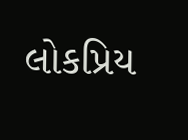લોકપ્રિય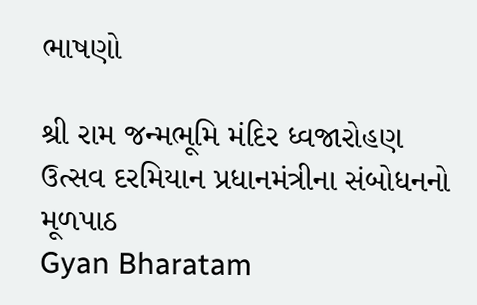ભાષણો

શ્રી રામ જન્મભૂમિ મંદિર ધ્વજારોહણ ઉત્સવ દરમિયાન પ્રધાનમંત્રીના સંબોધનનો મૂળપાઠ
Gyan Bharatam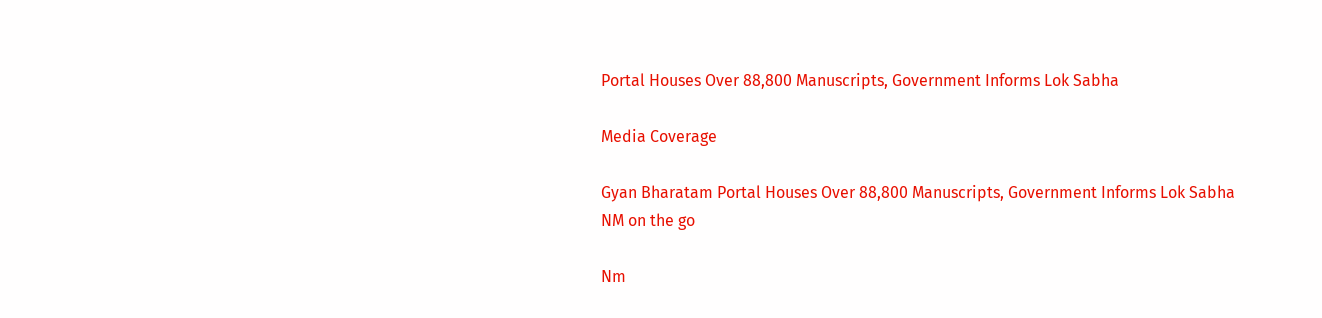Portal Houses Over 88,800 Manuscripts, Government Informs Lok Sabha

Media Coverage

Gyan Bharatam Portal Houses Over 88,800 Manuscripts, Government Informs Lok Sabha
NM on the go

Nm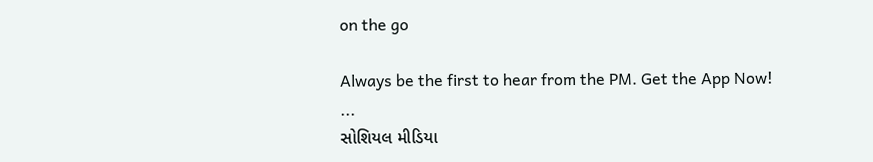on the go

Always be the first to hear from the PM. Get the App Now!
...
સોશિયલ મીડિયા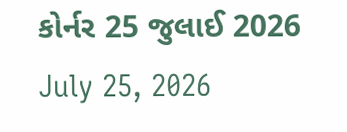કોર્નર 25 જુલાઈ 2026
July 25, 2026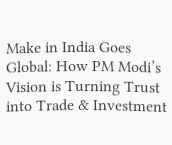Make in India Goes Global: How PM Modi’s Vision is Turning Trust into Trade & Investment